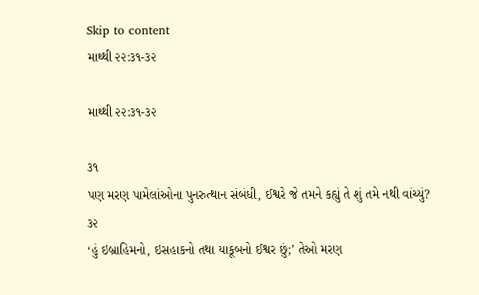Skip to content
માથ્થી ૨૨:૩૧-૩૨

માથ્થી ૨૨:૩૧-૩૨

૩૧
પણ મરણ પામેલાંઓના પુનરુત્થાન સંબંધી, ઈશ્વરે જે તમને કહ્યું તે શું તમે નથી વાંચ્યું?
૩૨
‘હું ઇબ્રાહિમનો, ઇસહાકનો તથા યાકૂબનો ઈશ્વર છું;’ તેઓ મરણ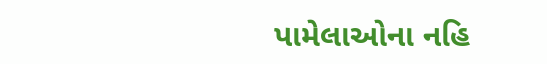પામેલાઓના નહિ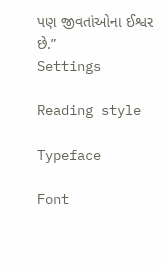પણ જીવતાંઓના ઈશ્વર છે.”
Settings

Reading style

Typeface

Font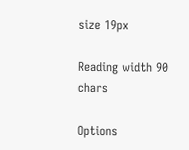size 19px

Reading width 90 chars

Options